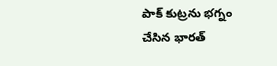పాక్ కుట్రను భగ్నం చేసిన భారత్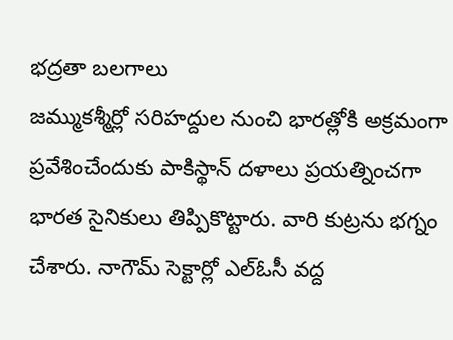భద్రతా బలగాలు
జమ్ముకశ్మీర్లో సరిహద్దుల నుంచి భారత్లోకి అక్రమంగా ప్రవేశించేందుకు పాకిస్థాన్ దళాలు ప్రయత్నించగా భారత సైనికులు తిప్పికొట్టారు. వారి కుట్రను భగ్నం చేశారు. నాగౌమ్ సెక్టార్లో ఎల్ఓసీ వద్ద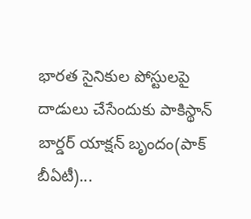భారత సైనికుల పోస్టులపై దాడులు చేసేందుకు పాకిస్థాన్ బార్డర్ యాక్షన్ బృందం(పాక్ బీఏటీ)...